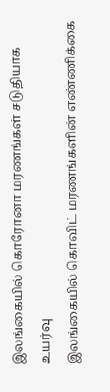இலங்கையில் கொரோனா மரணங்கள் சடுதியாக உயர்வு
இலங்கையில் கொவிட் மரணங்களின் எண்ணிக்கை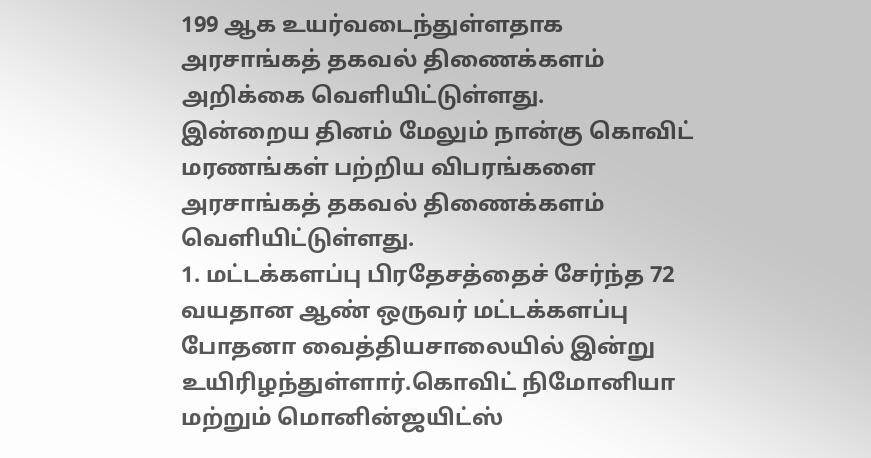199 ஆக உயர்வடைந்துள்ளதாக அரசாங்கத் தகவல் திணைக்களம் அறிக்கை வெளியிட்டுள்ளது.
இன்றைய தினம் மேலும் நான்கு கொவிட் மரணங்கள் பற்றிய விபரங்களை அரசாங்கத் தகவல் திணைக்களம் வெளியிட்டுள்ளது.
1. மட்டக்களப்பு பிரதேசத்தைச் சேர்ந்த 72 வயதான ஆண் ஒருவர் மட்டக்களப்பு போதனா வைத்தியசாலையில் இன்று உயிரிழந்துள்ளார்.கொவிட் நிமோனியா மற்றும் மொனின்ஜயிட்ஸ்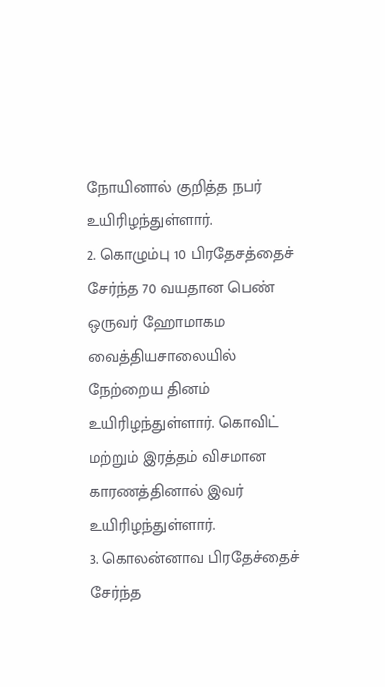நோயினால் குறித்த நபர் உயிரிழந்துள்ளார்.
2. கொழும்பு 10 பிரதேசத்தைச் சேர்ந்த 70 வயதான பெண் ஒருவர் ஹோமாகம வைத்தியசாலையில் நேற்றைய தினம் உயிரிழந்துள்ளார். கொவிட் மற்றும் இரத்தம் விசமான காரணத்தினால் இவர் உயிரிழந்துள்ளார்.
3. கொலன்னாவ பிரதேச்தைச் சேர்ந்த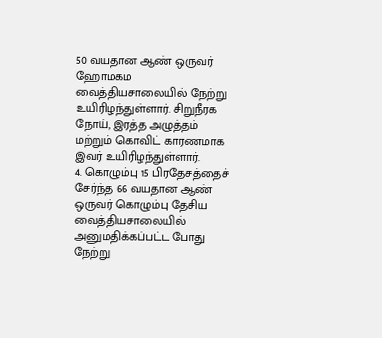50 வயதான ஆண் ஒருவர் ஹோமகம வைத்தியசாலையில் நேற்று உயிரிழந்துள்ளார். சிறுநீரக நோய், இரத்த அழுத்தம் மற்றும் கொவிட் காரணமாக இவர் உயிரிழந்துள்ளார்.
4. கொழும்பு 15 பிரதேசத்தைச் சேர்ந்த 66 வயதான ஆண் ஒருவர் கொழும்பு தேசிய வைத்தியசாலையில் அனுமதிக்கப்பட்ட போது நேற்று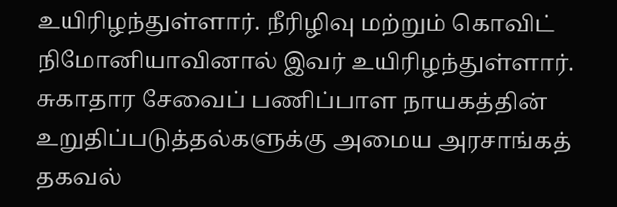உயிரிழந்துள்ளார். நீரிழிவு மற்றும் கொவிட் நிமோனியாவினால் இவர் உயிரிழந்துள்ளார்.
சுகாதார சேவைப் பணிப்பாள நாயகத்தின் உறுதிப்படுத்தல்களுக்கு அமைய அரசாங்கத் தகவல்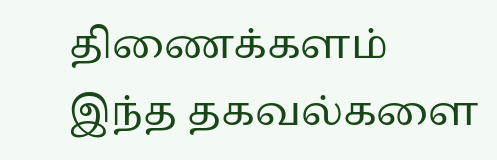திணைக்களம் இந்த தகவல்களை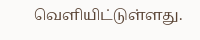வெளியிட்டுள்ளது.